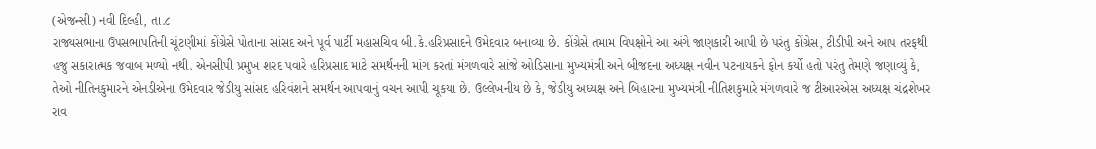(એજન્સી) નવી દિલ્હી, તા.૮
રાજ્યસભાના ઉપસભાપતિની ચૂંટણીમાં કોંગ્રેસે પોતાના સાંસદ અને પૂર્વ પાર્ટી મહાસચિવ બી.કે.હરિપ્રસાદને ઉમેદવાર બનાવ્યા છે. કોંગ્રેસે તમામ વિપક્ષોને આ અંગે જાણકારી આપી છે પરંતુ કોંગ્રેસ, ટીડીપી અને આપ તરફથી હજુ સકારાત્મક જવાબ મળ્યો નથી. એનસીપી પ્રમુખ શરદ પવારે હરિપ્રસાદ માટે સમર્થનની માંગ કરતાં મંગળવારે સાંજે ઓડિસાના મુખ્યમંત્રી અને બીજદના અધ્યક્ષ નવીન પટનાયકને ફોન કર્યો હતો પરંતુ તેમણે જણાવ્યું કે, તેઓ નીતિનકુમારને એનડીએના ઉમેદવાર જેડીયુ સાંસદ હરિવંશને સમર્થન આપવાનું વચન આપી ચૂકયા છે. ઉલ્લેખનીય છે કે, જેડીયુ અધ્યક્ષ અને બિહારના મુખ્યમંત્રી નીતિશકુમારે મંગળવારે જ ટીઆરએસ અધ્યક્ષ ચંદ્રશેખર રાવ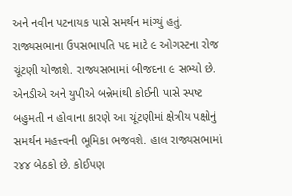અને નવીન પટનાયક પાસે સમર્થન માંગ્યું હતું. રાજ્યસભાના ઉપસભાપતિ પદ માટે ૯ ઓગસ્ટના રોજ ચૂંટણી યોજાશે. રાજ્યસભામાં બીજદના ૯ સભ્યો છે. એનડીએ અને યુપીએ બન્નેમાંથી કોઈની પાસે સ્પષ્ટ બહુમતી ન હોવાના કારણે આ ચૂંટણીમાં ક્ષેત્રીય પક્ષોનું સમર્થન મહત્ત્વની ભૂમિકા ભજવશે. હાલ રાજ્યસભામાં ર૪૪ બેઠકો છે. કોઈપણ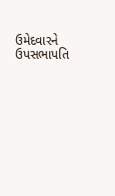ઉમેદવારને ઉપસભાપતિ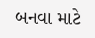બનવા માટે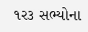૧ર૩ સભ્યોના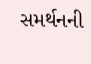સમર્થનની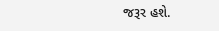જરૂર હશે.